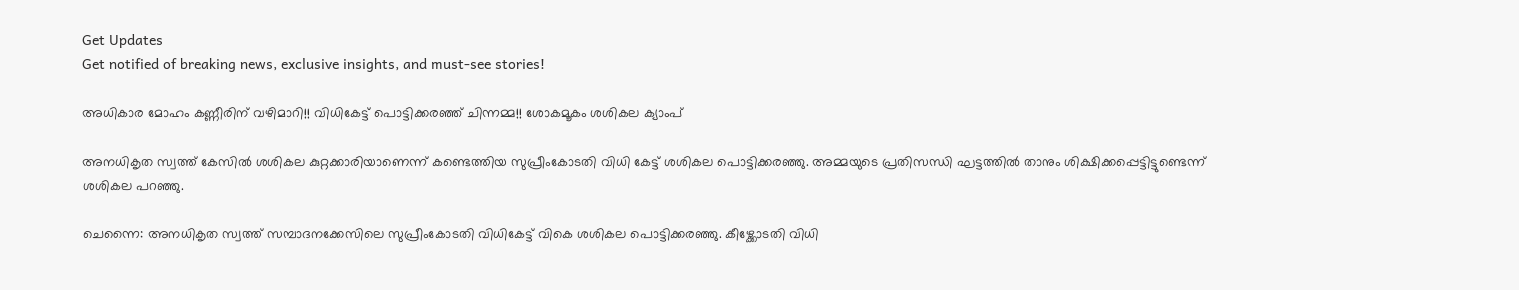Get Updates
Get notified of breaking news, exclusive insights, and must-see stories!

അധികാര മോഹം കണ്ണീരിന് വഴിമാറി!! വിധികേട്ട് പൊട്ടിക്കരഞ്ഞ് ചിന്നമ്മ!! ശോകമൂകം ശശികല ക്യാംപ്

അനധികൃത സ്വത്ത് കേസില്‍ ശശികല കുറ്റക്കാരിയാണെന്ന് കണ്ടെത്തിയ സുപ്രീംകോടതി വിധി കേട്ട് ശശികല പൊട്ടിക്കരഞ്ഞു. അമ്മയുടെ പ്രതിസന്ധി ഘട്ടത്തില്‍ താനും ശിക്ഷിക്കപ്പെട്ടിട്ടുണ്ടെന്ന് ശശികല പറഞ്ഞു.

ചെന്നൈ: അനധികൃത സ്വത്ത് സമ്പാദനക്കേസിലെ സുപ്രീംകോടതി വിധികേട്ട് വികെ ശശികല പൊട്ടിക്കരഞ്ഞു. കീഴ്ക്കോടതി വിധി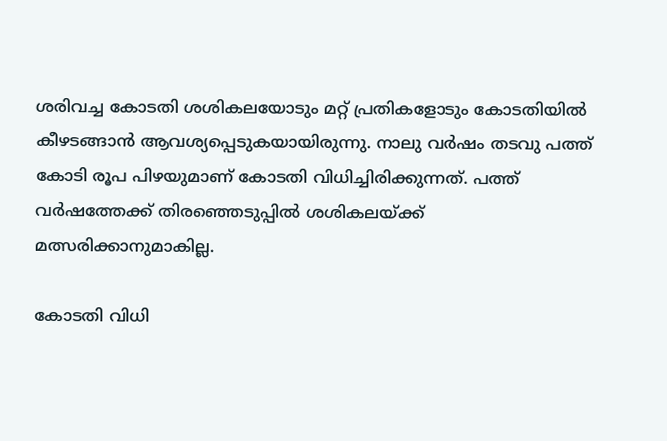ശരിവച്ച കോടതി ശശികലയോടും മറ്റ് പ്രതികളോടും കോടതിയില്‍ കീഴടങ്ങാന്‍ ആവശ്യപ്പെടുകയായിരുന്നു. നാലു വര്‍ഷം തടവു പത്ത് കോടി രൂപ പിഴയുമാണ് കോടതി വിധിച്ചിരിക്കുന്നത്. പത്ത് വര്‍ഷത്തേക്ക് തിരഞ്ഞെടുപ്പില്‍ ശശികലയ്ക്ക് മത്സരിക്കാനുമാകില്ല.

കോടതി വിധി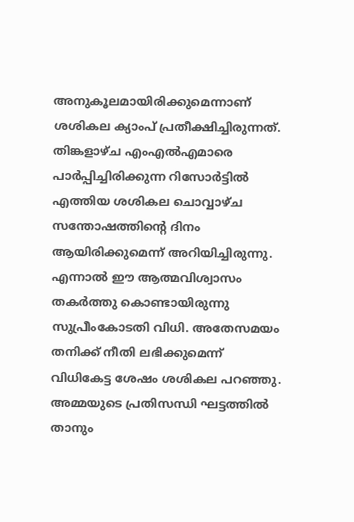അനുകൂലമായിരിക്കുമെന്നാണ് ശശികല ക്യാംപ് പ്രതീക്ഷിച്ചിരുന്നത്. തിങ്കളാഴ്ച എംഎല്‍എമാരെ പാര്‍പ്പിച്ചിരിക്കുന്ന റിസോര്‍ട്ടില്‍ എത്തിയ ശശികല ചൊവ്വാഴ്ച സന്തോഷത്തിന്റെ ദിനം ആയിരിക്കുമെന്ന് അറിയിച്ചിരുന്നു. എന്നാല്‍ ഈ ആത്മവിശ്വാസം തകര്‍ത്തു കൊണ്ടായിരുന്നു സുപ്രീംകോടതി വിധി. അതേസമയം തനിക്ക് നീതി ലഭിക്കുമെന്ന് വിധികേട്ട ശേഷം ശശികല പറഞ്ഞു. അമ്മയുടെ പ്രതിസന്ധി ഘട്ടത്തില്‍ താനും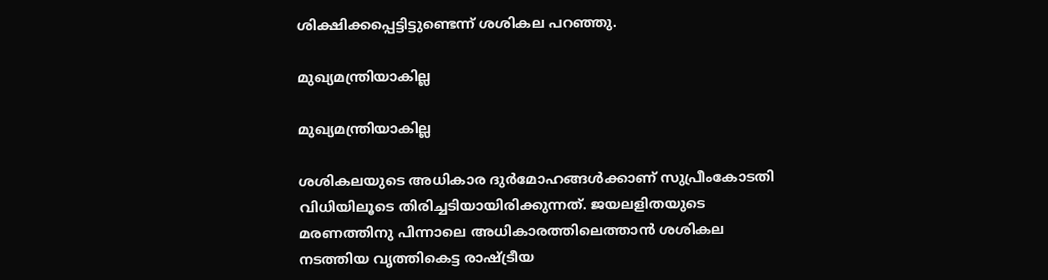ശിക്ഷിക്കപ്പെട്ടിട്ടുണ്ടെന്ന് ശശികല പറഞ്ഞു.

മുഖ്യമന്ത്രിയാകില്ല

മുഖ്യമന്ത്രിയാകില്ല

ശശികലയുടെ അധികാര ദുര്‍മോഹങ്ങള്‍ക്കാണ് സുപ്രീംകോടതി വിധിയിലൂടെ തിരിച്ചടിയായിരിക്കുന്നത്. ജയലളിതയുടെ മരണത്തിനു പിന്നാലെ അധികാരത്തിലെത്താന്‍ ശശികല നടത്തിയ വൃത്തികെട്ട രാഷ്ട്രീയ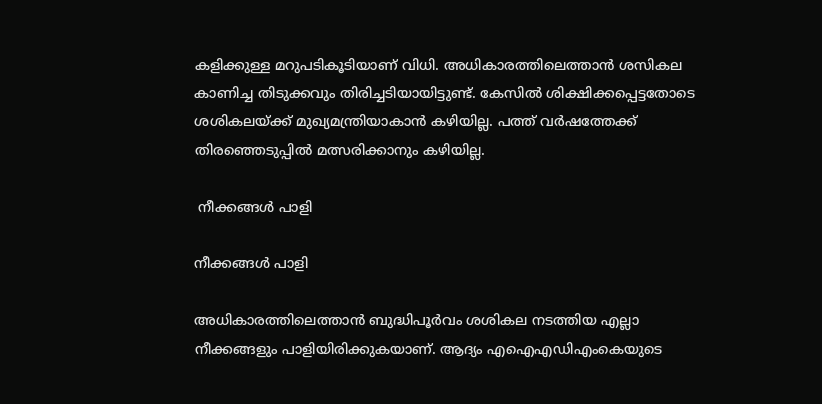കളിക്കുള്ള മറുപടികൂടിയാണ് വിധി. അധികാരത്തിലെത്താന്‍ ശസികല കാണിച്ച തിടുക്കവും തിരിച്ചടിയായിട്ടുണ്ട്. കേസില്‍ ശിക്ഷിക്കപ്പെട്ടതോടെ ശശികലയ്ക്ക് മുഖ്യമന്ത്രിയാകാന്‍ കഴിയില്ല. പത്ത് വര്‍ഷത്തേക്ക് തിരഞ്ഞെടുപ്പില്‍ മത്സരിക്കാനും കഴിയില്ല.

 നീക്കങ്ങള്‍ പാളി

നീക്കങ്ങള്‍ പാളി

അധികാരത്തിലെത്താന്‍ ബുദ്ധിപൂര്‍വം ശശികല നടത്തിയ എല്ലാ നീക്കങ്ങളും പാളിയിരിക്കുകയാണ്. ആദ്യം എഐഎഡിഎംകെയുടെ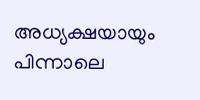അധ്യക്ഷയായും പിന്നാലെ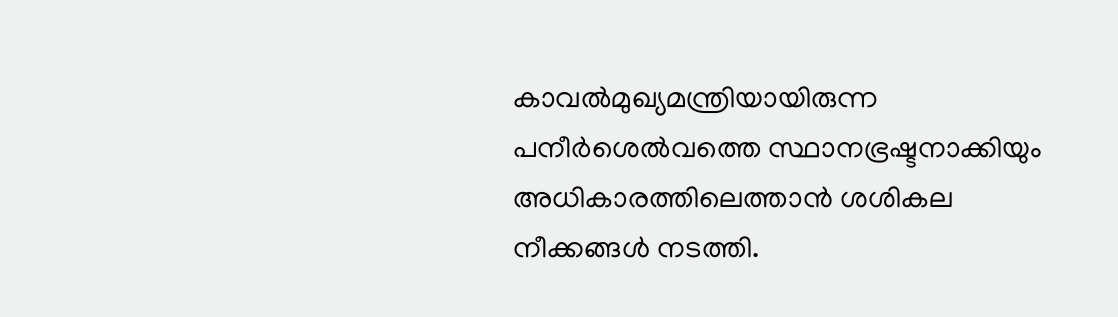കാവല്‍മുഖ്യമന്ത്രിയായിരുന്ന പനീര്‍ശെല്‍വത്തെ സ്ഥാനഭ്രഷ്ടനാക്കിയും അധികാരത്തിലെത്താന്‍ ശശികല നീക്കങ്ങള്‍ നടത്തി.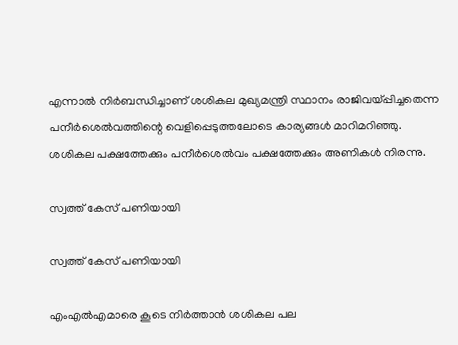എന്നാല്‍ നിര്‍ബന്ധിച്ചാണ് ശശികല മുഖ്യമന്ത്രി സ്ഥാനം രാജിവയ്പ്പിച്ചതെന്ന പനീര്‍ശെല്‍വത്തിന്റെ വെളിപ്പെടുത്തലോടെ കാര്യങ്ങള്‍ മാറിമറിഞ്ഞു. ശശികല പക്ഷത്തേക്കും പനീര്‍ശെല്‍വം പക്ഷത്തേക്കും അണികള്‍ നിരന്നു.

സ്വത്ത് കേസ് പണിയായി

സ്വത്ത് കേസ് പണിയായി

എംഎല്‍എമാരെ കൂടെ നിര്‍ത്താന്‍ ശശികല പല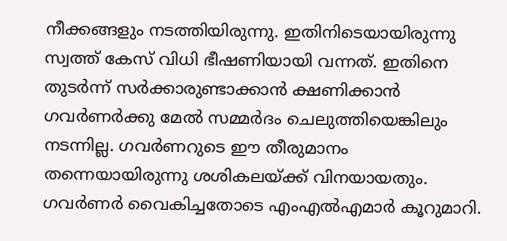നീക്കങ്ങളും നടത്തിയിരുന്നു. ഇതിനിടെയായിരുന്നു സ്വത്ത് കേസ് വിധി ഭീഷണിയായി വന്നത്. ഇതിനെ തുടര്‍ന്ന് സര്‍ക്കാരുണ്ടാക്കാന്‍ ക്ഷണിക്കാന്‍ ഗവര്‍ണര്‍ക്കു മേല്‍ സമ്മര്‍ദം ചെലുത്തിയെങ്കിലും നടന്നില്ല. ഗവര്‍ണറുടെ ഈ തീരുമാനം തന്നെയായിരുന്നു ശശികലയ്ക്ക് വിനയായതും. ഗവര്‍ണര്‍ വൈകിച്ചതോടെ എംഎല്‍എമാര്‍ കൂറുമാറി.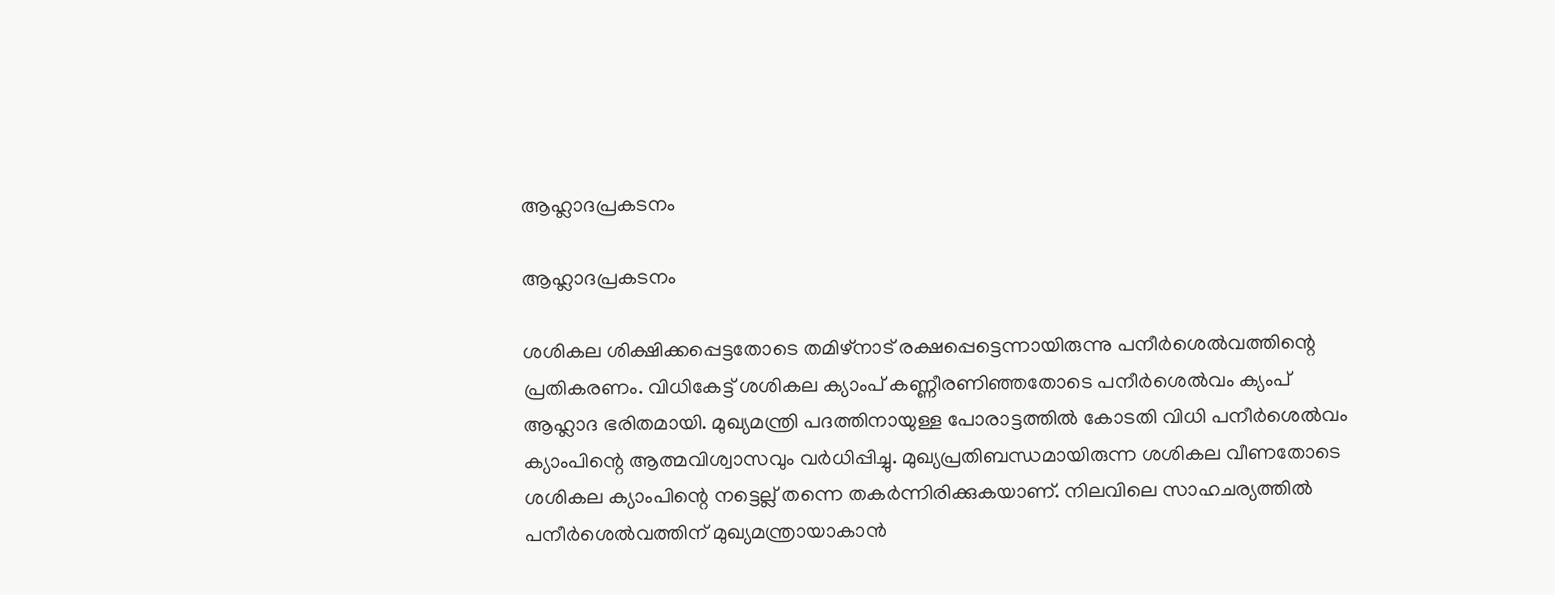ആഹ്ലാദപ്രകടനം

ആഹ്ലാദപ്രകടനം

ശശികല ശിക്ഷിക്കപ്പെട്ടതോടെ തമിഴ്‌നാട് രക്ഷപ്പെട്ടെന്നായിരുന്നു പനീര്‍ശെല്‍വത്തിന്റെ പ്രതികരണം. വിധികേട്ട് ശശികല ക്യാംപ് കണ്ണീരണിഞ്ഞതോടെ പനീര്‍ശെല്‍വം ക്യംപ് ആഹ്ലാദ ഭരിതമായി. മുഖ്യമന്ത്രി പദത്തിനായുള്ള പോരാട്ടത്തില്‍ കോടതി വിധി പനീര്‍ശെല്‍വം ക്യാംപിന്റെ ആത്മവിശ്വാസവും വര്‍ധിപ്പിച്ചു. മുഖ്യപ്രതിബന്ധമായിരുന്ന ശശികല വീണതോടെ ശശികല ക്യാംപിന്റെ നട്ടെല്ല് തന്നെ തകര്‍ന്നിരിക്കുകയാണ്. നിലവിലെ സാഹചര്യത്തില്‍ പനീര്‍ശെല്‍വത്തിന് മുഖ്യമന്ത്രായാകാന്‍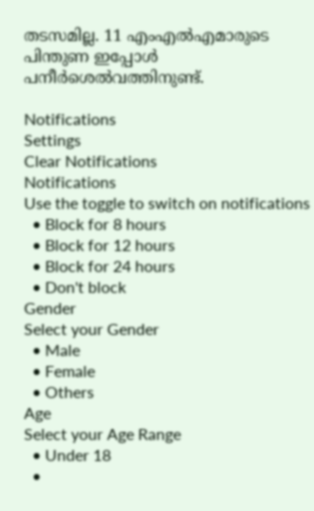തടസമില്ല. 11 എംഎല്‍എമാരുടെ പിന്തുണ ഇപ്പോള്‍ പനീര്‍ശെല്‍വത്തിനുണ്ട്.

Notifications
Settings
Clear Notifications
Notifications
Use the toggle to switch on notifications
  • Block for 8 hours
  • Block for 12 hours
  • Block for 24 hours
  • Don't block
Gender
Select your Gender
  • Male
  • Female
  • Others
Age
Select your Age Range
  • Under 18
  •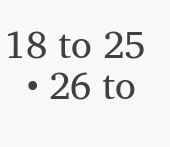18 to 25
  • 26 to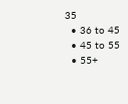35
  • 36 to 45
  • 45 to 55
  • 55+